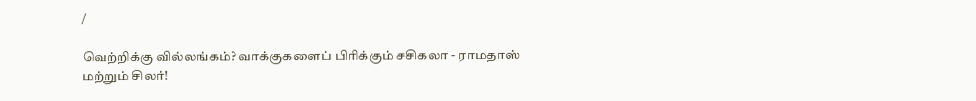/

வெற்றிக்கு வில்லங்கம்? வாக்குகளைப் பிரிக்கும் சசிகலா - ராமதாஸ் மற்றும் சிலர்!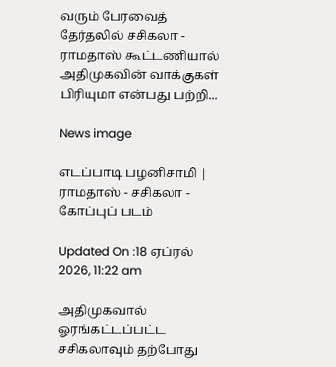வரும் பேரவைத் தேர்தலில் சசிகலா - ராமதாஸ் கூட்டணியால் அதிமுகவின் வாக்குகள் பிரியுமா என்பது பற்றி...

News image

எடப்பாடி பழனிசாமி | ராமதாஸ் - சசிகலா - கோப்புப் படம்

Updated On :18 ஏப்ரல் 2026, 11:22 am

அதிமுகவால் ஓரங்கட்டப்பட்ட சசிகலாவும் தற்போது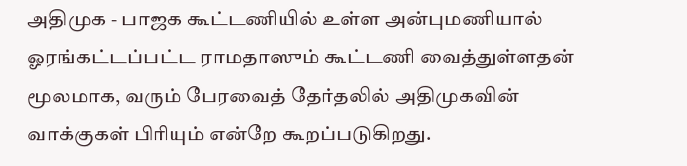அதிமுக - பாஜக கூட்டணியில் உள்ள அன்புமணியால் ஓரங்கட்டப்பட்ட ராமதாஸும் கூட்டணி வைத்துள்ளதன் மூலமாக, வரும் பேரவைத் தேர்தலில் அதிமுகவின் வாக்குகள் பிரியும் என்றே கூறப்படுகிறது.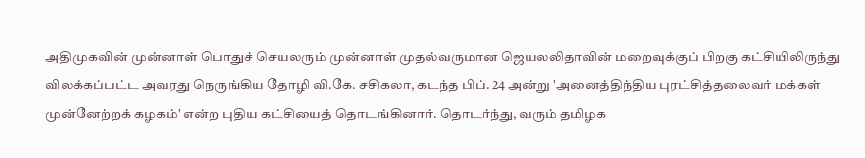அதிமுகவின் முன்னாள் பொதுச் செயலரும் முன்னாள் முதல்வருமான ஜெயலலிதாவின் மறைவுக்குப் பிறகு கட்சியிலிருந்து விலக்கப்பட்ட அவரது நெருங்கிய தோழி வி.கே. சசிகலா, கடந்த பிப். 24 அன்று 'அனைத்திந்திய புரட்சித்தலைவர் மக்கள் முன்னேற்றக் கழகம்' என்ற புதிய கட்சியைத் தொடங்கினார். தொடர்ந்து, வரும் தமிழக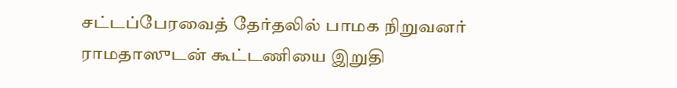சட்டப்பேரவைத் தேர்தலில் பாமக நிறுவனர் ராமதாஸுடன் கூட்டணியை இறுதி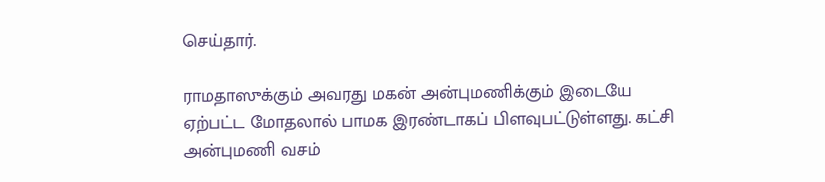செய்தார்.

ராமதாஸுக்கும் அவரது மகன் அன்புமணிக்கும் இடையே ஏற்பட்ட மோதலால் பாமக இரண்டாகப் பிளவுபட்டுள்ளது. கட்சி அன்புமணி வசம்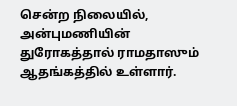சென்ற நிலையில், அன்புமணியின் துரோகத்தால் ராமதாஸும் ஆதங்கத்தில் உள்ளார்.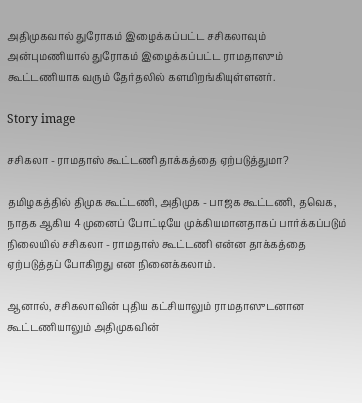அதிமுகவால் துரோகம் இழைக்கப்பட்ட சசிகலாவும் அன்புமணியால் துரோகம் இழைக்கப்பட்ட ராமதாஸும் கூட்டணியாக வரும் தேர்தலில் களமிறங்கியுள்ளனர்.

Story image

சசிகலா - ராமதாஸ் கூட்டணி தாக்கத்தை ஏற்படுத்துமா?

தமிழகத்தில் திமுக கூட்டணி, அதிமுக - பாஜக கூட்டணி, தவெக, நாதக ஆகிய 4 முனைப் போட்டியே முக்கியமானதாகப் பார்க்கப்படும் நிலையில் சசிகலா - ராமதாஸ் கூட்டணி என்ன தாக்கத்தை ஏற்படுத்தப் போகிறது என நினைக்கலாம்.

ஆனால், சசிகலாவின் புதிய கட்சியாலும் ராமதாஸுடனான கூட்டணியாலும் அதிமுகவின்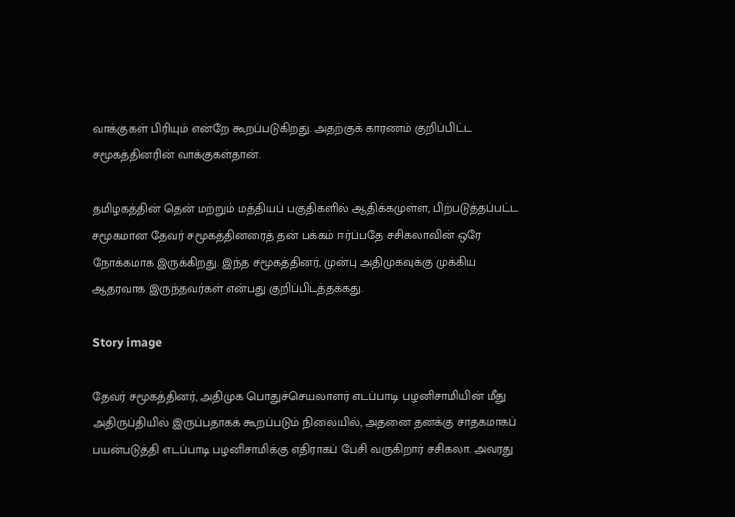வாக்குகள் பிரியும் என்றே கூறப்படுகிறது. அதற்குக் காரணம் குறிப்பிட்ட சமூகத்தினரின் வாக்குகள்தான்.

தமிழகத்தின் தென் மற்றும் மத்தியப் பகுதிகளில் ஆதிக்கமுள்ள, பிற்படுத்தப்பட்ட சமூகமான தேவர் சமூகத்தினரைத் தன் பக்கம் ஈர்ப்பதே சசிகலாவின் ஒரே நோக்கமாக இருக்கிறது. இந்த சமூகத்தினர், முன்பு அதிமுகவுக்கு முக்கிய ஆதரவாக இருந்தவர்கள் என்பது குறிப்பிடத்தக்கது.

Story image

தேவர் சமூகத்தினர், அதிமுக பொதுச்செயலாளர் எடப்பாடி பழனிசாமியின் மீது அதிருப்தியில் இருப்பதாகக் கூறப்படும் நிலையில், அதனை தனக்கு சாதகமாகப் பயன்படுத்தி எடப்பாடி பழனிசாமிக்கு எதிராகப் பேசி வருகிறார் சசிகலா. அவரது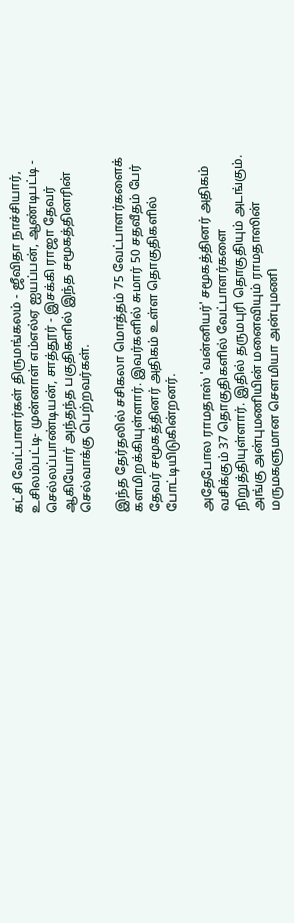கட்சி வேட்பாளர்கள் திருமங்கலம் - ஜீவிதா நாச்சியார், உசிலம்பட்டி- முன்னாள் எம்எல்ஏ ஐயப்பன், ஆண்டிபட்டி - செல்லப்பாண்டியன், சாத்தூர் - இசக்கி ராஜா தேவர் ஆகியோர் அந்தந்த பகுதிகளில் இந்த சமூகத்தினரின் செல்வாக்கு பெற்றவர்கள்.

இந்த தேர்தலில் சசிகலா மொத்தம் 75 வேட்பாளர்களைக் களமிறக்கியுள்ளார். இவர்களில் சுமார் 50 சதவீதம் பேர் தேவர் சமூகத்தினர் அதிகம் உள்ள தொகுதிகளில் போட்டியிடுகின்றனர்.

அதேபோல ராமதாஸ் 'வன்னியர்' சமூகத்தினர் அதிகம் வசிக்கும் 37 தொகுதிகளில் வேட்பாளர்களை நிறுத்தியுள்ளார். இதில் தருமபுரி தொகுதியும் அடங்கும். அங்கு அன்புமணியின் மனைவியும் ராமதாஸின் மருமகளுமான சௌமியா அன்புமணி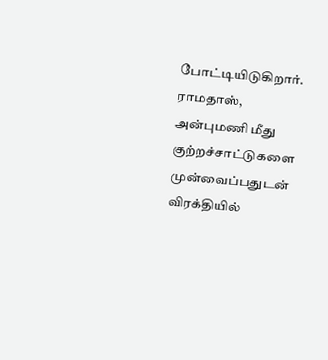போட்டியிடுகிறார். ராமதாஸ், அன்புமணி மீது குற்றச்சாட்டுகளை முன்வைப்பதுடன் விரக்தியில்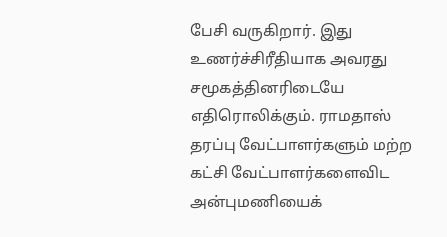பேசி வருகிறார். இது உணர்ச்சிரீதியாக அவரது சமூகத்தினரிடையே எதிரொலிக்கும். ராமதாஸ் தரப்பு வேட்பாளர்களும் மற்ற கட்சி வேட்பாளர்களைவிட அன்புமணியைக்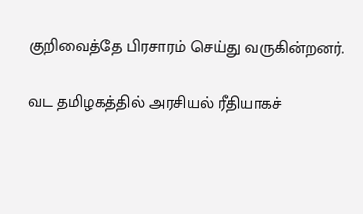குறிவைத்தே பிரசாரம் செய்து வருகின்றனர்.

வட தமிழகத்தில் அரசியல் ரீதியாகச்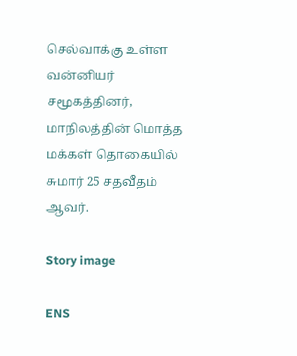செல்வாக்கு உள்ள வன்னியர் சமூகத்தினர், மாநிலத்தின் மொத்த மக்கள் தொகையில் சுமார் 25 சதவீதம் ஆவர்.

Story image

ENS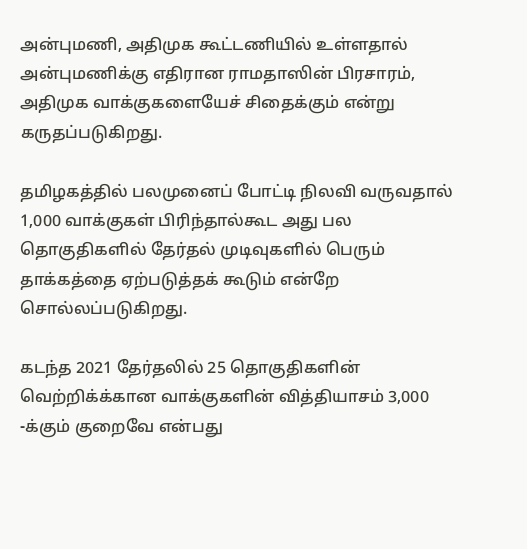அன்புமணி, அதிமுக கூட்டணியில் உள்ளதால் அன்புமணிக்கு எதிரான ராமதாஸின் பிரசாரம், அதிமுக வாக்குகளையேச் சிதைக்கும் என்று கருதப்படுகிறது.

தமிழகத்தில் பலமுனைப் போட்டி நிலவி வருவதால் 1,000 வாக்குகள் பிரிந்தால்கூட அது பல தொகுதிகளில் தேர்தல் முடிவுகளில் பெரும் தாக்கத்தை ஏற்படுத்தக் கூடும் என்றே சொல்லப்படுகிறது.

கடந்த 2021 தேர்தலில் 25 தொகுதிகளின் வெற்றிக்க்கான வாக்குகளின் வித்தியாசம் 3,000 -க்கும் குறைவே என்பது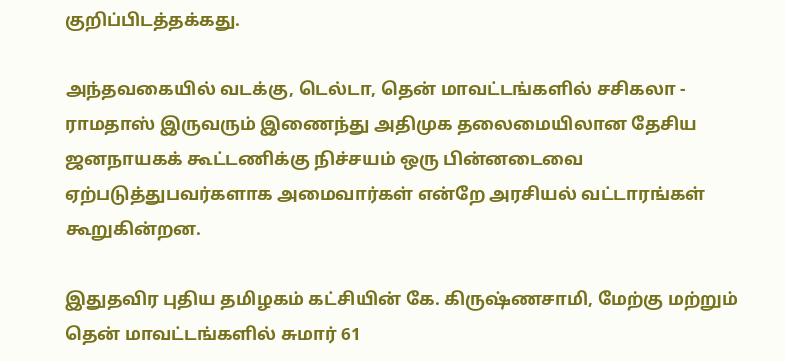குறிப்பிடத்தக்கது.

அந்தவகையில் வடக்கு, டெல்டா, தென் மாவட்டங்களில் சசிகலா - ராமதாஸ் இருவரும் இணைந்து அதிமுக தலைமையிலான தேசிய ஜனநாயகக் கூட்டணிக்கு நிச்சயம் ஒரு பின்னடைவை ஏற்படுத்துபவர்களாக அமைவார்கள் என்றே அரசியல் வட்டாரங்கள் கூறுகின்றன.

இதுதவிர புதிய தமிழகம் கட்சியின் கே. கிருஷ்ணசாமி, மேற்கு மற்றும் தென் மாவட்டங்களில் சுமார் 61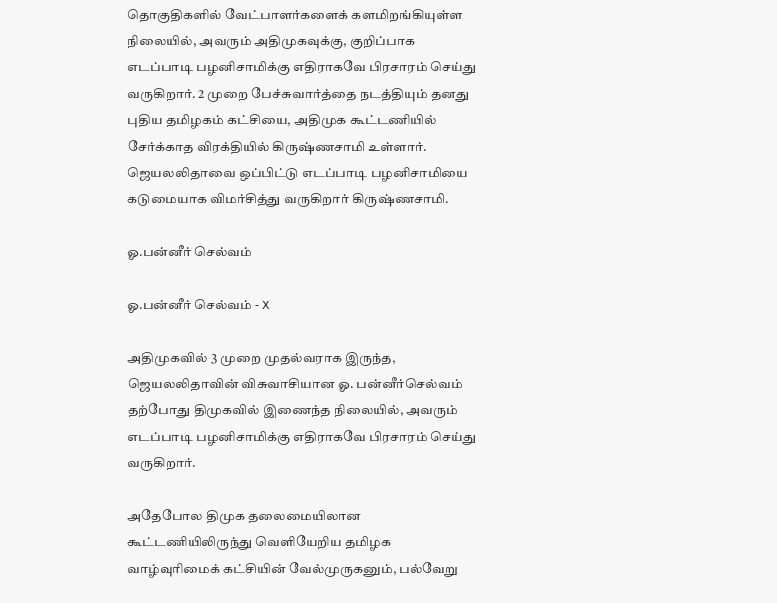தொகுதிகளில் வேட்பாளர்களைக் களமிறங்கியுள்ள நிலையில், அவரும் அதிமுகவுக்கு, குறிப்பாக எடப்பாடி பழனிசாமிக்கு எதிராகவே பிரசாரம் செய்து வருகிறார். 2 முறை பேச்சுவார்த்தை நடத்தியும் தனது புதிய தமிழகம் கட்சியை, அதிமுக கூட்டணியில் சேர்க்காத விரக்தியில் கிருஷ்ணசாமி உள்ளார். ஜெயலலிதாவை ஒப்பிட்டு எடப்பாடி பழனிசாமியை கடுமையாக விமர்சித்து வருகிறார் கிருஷ்ணசாமி.

ஓ.பன்னீர் செல்வம்

ஓ.பன்னீர் செல்வம் - X

அதிமுகவில் 3 முறை முதல்வராக இருந்த, ஜெயலலிதாவின் விசுவாசியான ஓ. பன்னீர்செல்வம் தற்போது திமுகவில் இணைந்த நிலையில், அவரும் எடப்பாடி பழனிசாமிக்கு எதிராகவே பிரசாரம் செய்து வருகிறார்.

அதேபோல திமுக தலைமையிலான கூட்டணியிலிருந்து வெளியேறிய தமிழக வாழ்வுரிமைக் கட்சியின் வேல்முருகனும், பல்வேறு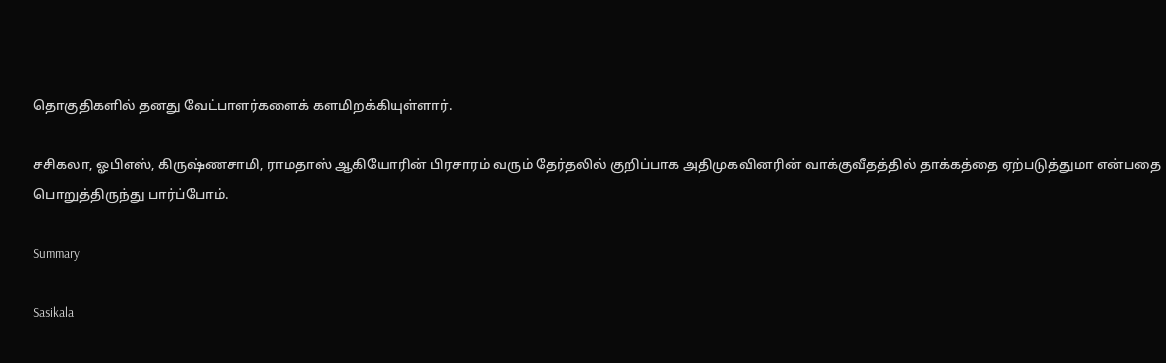தொகுதிகளில் தனது வேட்பாளர்களைக் களமிறக்கியுள்ளார்.

சசிகலா, ஓபிஎஸ், கிருஷ்ணசாமி, ராமதாஸ் ஆகியோரின் பிரசாரம் வரும் தேர்தலில் குறிப்பாக அதிமுகவினரின் வாக்குவீதத்தில் தாக்கத்தை ஏற்படுத்துமா என்பதை பொறுத்திருந்து பார்ப்போம்.

Summary

Sasikala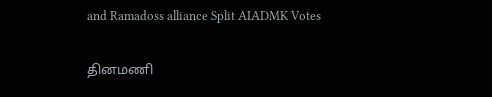and Ramadoss alliance Split AIADMK Votes

தினமணி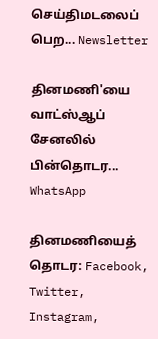செய்திமடலைப் பெற... Newsletter

தினமணி'யை வாட்ஸ்ஆப் சேனலில் பின்தொடர... WhatsApp

தினமணியைத் தொடர: Facebook, Twitter, Instagram,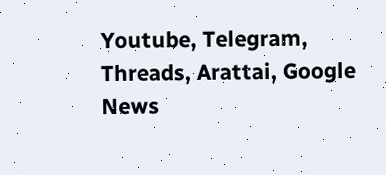Youtube, Telegram, Threads, Arattai, Google News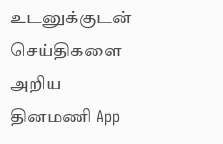உடனுக்குடன் செய்திகளை அறிய தினமணி App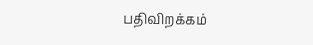பதிவிறக்கம்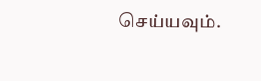செய்யவும்.